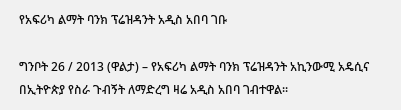የአፍሪካ ልማት ባንክ ፕሬዝዳንት አዲስ አበባ ገቡ

ግንቦት 26 / 2013 (ዋልታ) – የአፍሪካ ልማት ባንክ ፕሬዝዳንት አኪንውሚ አዴሲና በኢትዮጵያ የስራ ጉብኝት ለማድረግ ዛሬ አዲስ አበባ ገብተዋል፡፡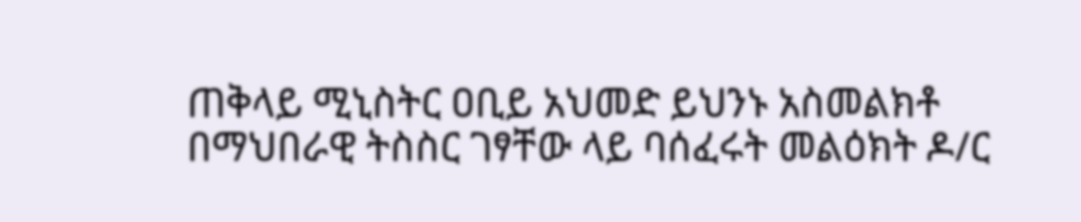ጠቅላይ ሚኒስትር ዐቢይ አህመድ ይህንኑ አስመልክቶ በማህበራዊ ትስስር ገፃቸው ላይ ባሰፈሩት መልዕክት ዶ/ር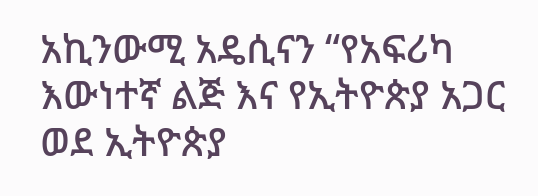አኪንውሚ አዴሲናን “የአፍሪካ እውነተኛ ልጅ እና የኢትዮጵያ አጋር ወደ ኢትዮጵያ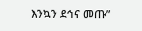እንኳን ደኅና መጡ”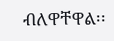ብለዋቸዋል፡፡